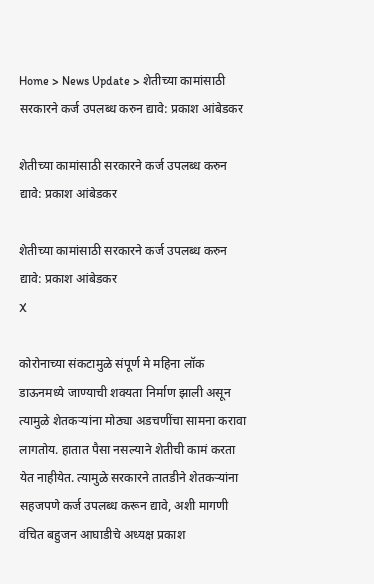Home > News Update > शेतीच्या कामांसाठी सरकारने कर्ज उपलब्ध करुन द्यावे: प्रकाश आंबेडकर

शेतीच्या कामांसाठी सरकारने कर्ज उपलब्ध करुन द्यावे: प्रकाश आंबेडकर

शेतीच्या कामांसाठी सरकारने कर्ज उपलब्ध करुन द्यावे: प्रकाश आंबेडकर
X

कोरोनाच्या संकटामुळे संपूर्ण मे महिना लॉक डाऊनमध्ये जाण्याची शक्यता निर्माण झाली असून त्यामुळे शेतकऱ्यांना मोठ्या अडचणींचा सामना करावा लागतोय. हातात पैसा नसल्याने शेतीची कामं करता येत नाहीयेत. त्यामुळे सरकारने तातडीने शेतकऱ्यांना सहजपणे कर्ज उपलब्ध करून द्यावे, अशी मागणी वंचित बहुजन आघाडीचे अध्यक्ष प्रकाश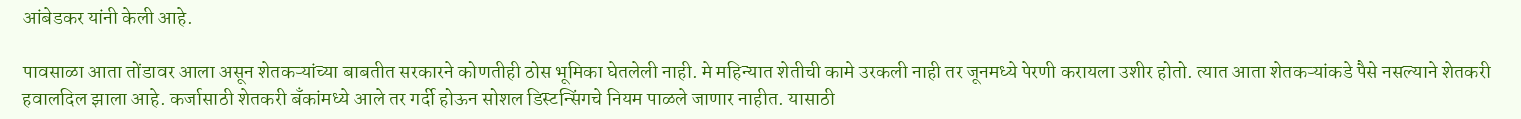आंबेडकर यांनी केली आहे.

पावसाळा आता तोंडावर आला असून शेतकऱ्यांच्या बाबतीत सरकारने कोणतीही ठोस भूमिका घेतलेली नाही. मे महिन्यात शेतीची कामे उरकली नाही तर जूनमध्ये पेरणी करायला उशीर होतो. त्यात आता शेतकऱ्यांकडे पैसे नसल्याने शेतकरी हवालदिल झाला आहे. कर्जासाठी शेतकरी बँकांमध्ये आले तर गर्दी होऊन सोशल डिस्टन्सिंगचे नियम पाळले जाणार नाहीत. यासाठी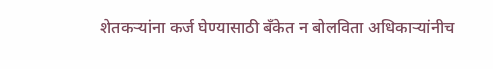शेतकऱ्यांना कर्ज घेण्यासाठी बँकेत न बोलविता अधिकाऱ्यांनीच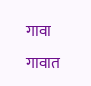गावा गावात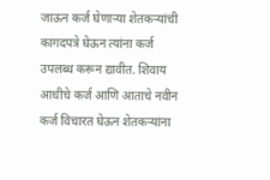जाऊन कर्ज घेणाऱ्या शेतकऱ्यांची कागदपत्रे घेऊन त्यांना कर्ज उपलब्ध करून द्यावीत. शिवाय आधीचे कर्ज आणि आताचे नवीन कर्ज विचारत घेऊन शेतकऱ्यांना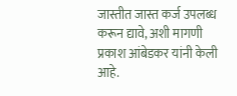जास्तीत जास्त कर्ज उपलब्ध करून द्यावे, अशी मागणी प्रकाश आंबेडकर यांनी केली आहे.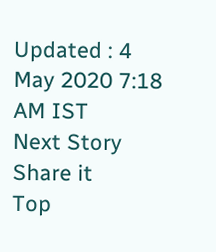Updated : 4 May 2020 7:18 AM IST
Next Story
Share it
Top